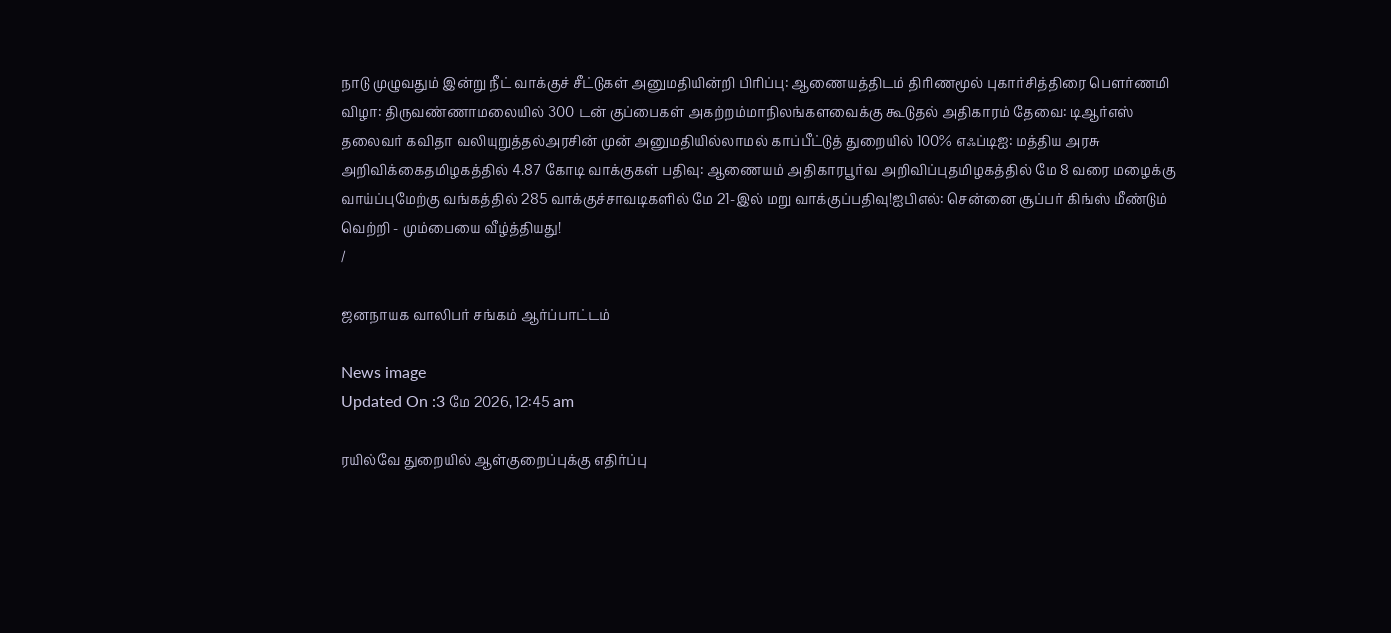நாடு முழுவதும் இன்று நீட் வாக்குச் சீட்டுகள் அனுமதியின்றி பிரிப்பு: ஆணையத்திடம் திரிணமூல் புகார்சித்திரை பெளர்ணமி விழா: திருவண்ணாமலையில் 300 டன் குப்பைகள் அகற்றம்மாநிலங்களவைக்கு கூடுதல் அதிகாரம் தேவை: டிஆர்எஸ் தலைவர் கவிதா வலியுறுத்தல்அரசின் முன் அனுமதியில்லாமல் காப்பீட்டுத் துறையில் 100% எஃப்டிஐ: மத்திய அரசு அறிவிக்கைதமிழகத்தில் 4.87 கோடி வாக்குகள் பதிவு: ஆணையம் அதிகாரபூர்வ அறிவிப்புதமிழகத்தில் மே 8 வரை மழைக்கு வாய்ப்புமேற்கு வங்கத்தில் 285 வாக்குச்சாவடிகளில் மே 21-இல் மறு வாக்குப்பதிவு!ஐபிஎல்: சென்னை சூப்பர் கிங்ஸ் மீண்டும் வெற்றி - மும்பையை வீழ்த்தியது!
/

ஜனநாயக வாலிபர் சங்கம் ஆர்ப்பாட்டம்

News image
Updated On :3 மே 2026, 12:45 am

ரயில்வே துறையில் ஆள்குறைப்புக்கு எதிர்ப்பு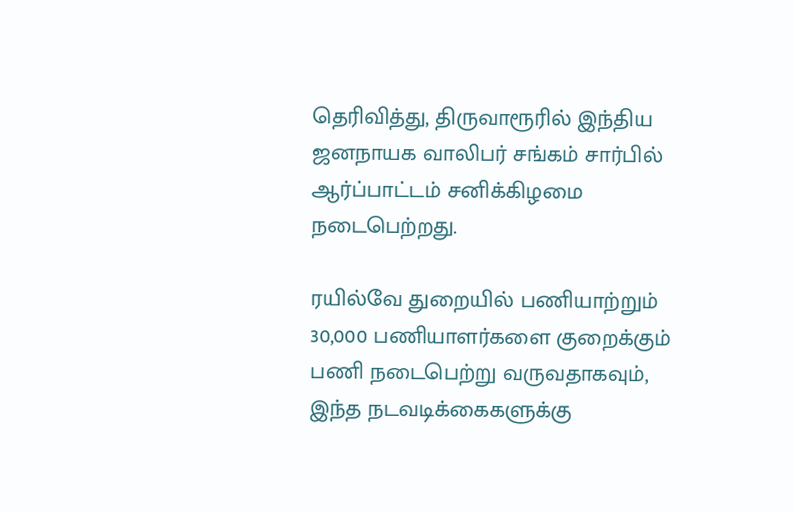தெரிவித்து, திருவாரூரில் இந்திய ஜனநாயக வாலிபர் சங்கம் சார்பில் ஆர்ப்பாட்டம் சனிக்கிழமை நடைபெற்றது.

ரயில்வே துறையில் பணியாற்றும் 30,000 பணியாளர்களை குறைக்கும் பணி நடைபெற்று வருவதாகவும், இந்த நடவடிக்கைகளுக்கு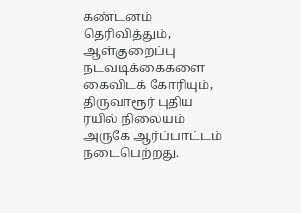கண்டனம் தெரிவித்தும், ஆள்குறைப்பு நடவடிக்கைகளை கைவிடக் கோரியும், திருவாரூர் புதிய ரயில் நிலையம் அருகே ஆர்ப்பாட்டம் நடைபெற்றது.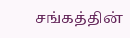சங்கத்தின்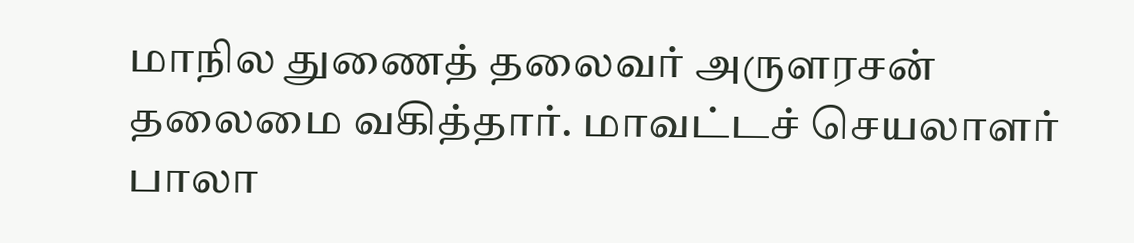மாநில துணைத் தலைவர் அருளரசன் தலைமை வகித்தார். மாவட்டச் செயலாளர் பாலா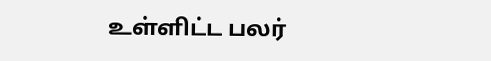உள்ளிட்ட பலர்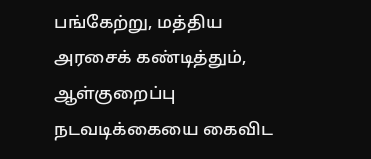பங்கேற்று, மத்திய அரசைக் கண்டித்தும், ஆள்குறைப்பு நடவடிக்கையை கைவிட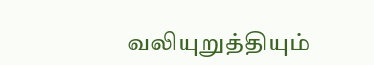வலியுறுத்தியும்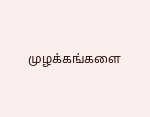முழக்கங்களை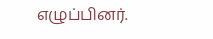எழுப்பினர்.